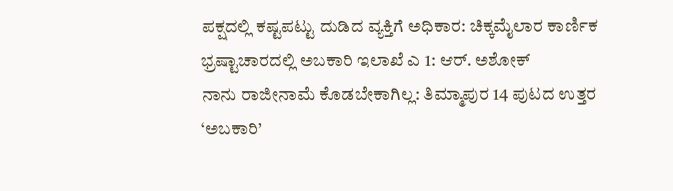ಪಕ್ಷದಲ್ಲಿ ಕಷ್ಟಪಟ್ಟು ದುಡಿದ ವ್ಯಕ್ತಿಗೆ ಅಧಿಕಾರ: ಚಿಕ್ಕಮೈಲಾರ ಕಾರ್ಣಿಕ
ಭ್ರಷ್ಟಾಚಾರದಲ್ಲಿ ಅಬಕಾರಿ ಇಲಾಖೆ ಎ 1: ಆರ್. ಅಶೋಕ್
ನಾನು ರಾಜೀನಾಮೆ ಕೊಡಬೇಕಾಗಿಲ್ಲ: ತಿಮ್ಮಾಪುರ 14 ಪುಟದ ಉತ್ತರ
‘ಅಬಕಾರಿ’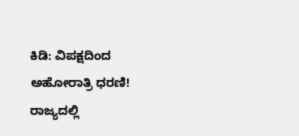ಕಿಡಿ: ವಿಪಕ್ಷದಿಂದ ಅಹೋರಾತ್ರಿ ಧರಣಿ!
ರಾಜ್ಯದಲ್ಲಿ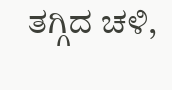ತಗ್ಗಿದ ಚಳಿ,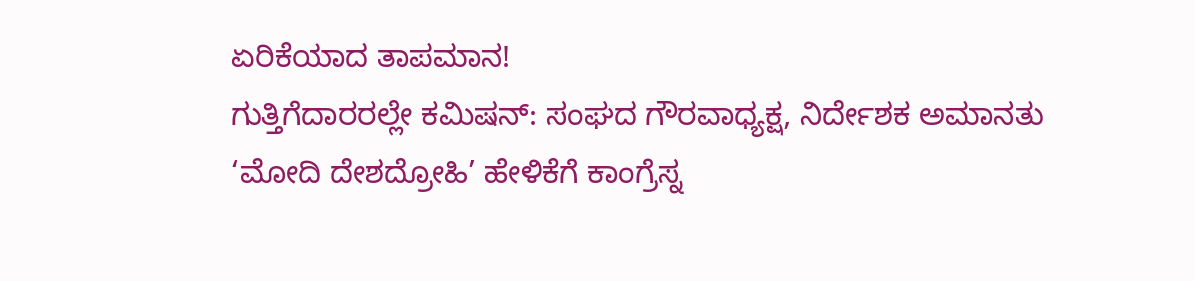ಏರಿಕೆಯಾದ ತಾಪಮಾನ!
ಗುತ್ತಿಗೆದಾರರಲ್ಲೇ ಕಮಿಷನ್: ಸಂಘದ ಗೌರವಾಧ್ಯಕ್ಷ, ನಿರ್ದೇಶಕ ಅಮಾನತು
‘ಮೋದಿ ದೇಶದ್ರೋಹಿ’ ಹೇಳಿಕೆಗೆ ಕಾಂಗ್ರೆಸ್ನ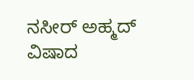ನಸೀರ್ ಅಹ್ಮದ್ ವಿಷಾದ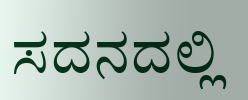ಸದನದಲ್ಲಿ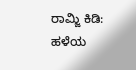ರಾಮ್ಜಿ ಕಿಡಿ: ಹಳೆಯ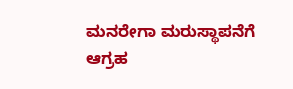ಮನರೇಗಾ ಮರುಸ್ಥಾಪನೆಗೆ ಆಗ್ರಹ